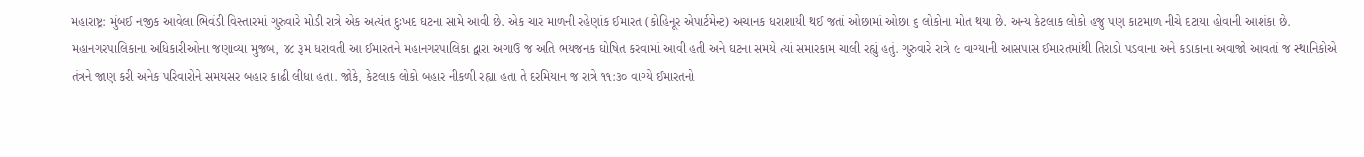મહારાષ્ટ્ર: મુંબઈ નજીક આવેલા ભિવંડી વિસ્તારમાં ગુરુવારે મોડી રાત્રે એક અત્યંત દુઃખદ ઘટના સામે આવી છે. એક ચાર માળની રહેણાંક ઈમારત (કોહિનૂર એપાર્ટમેન્ટ) અચાનક ધરાશાયી થઈ જતાં ઓછામાં ઓછા ૬ લોકોના મોત થયા છે. અન્ય કેટલાક લોકો હજુ પણ કાટમાળ નીચે દટાયા હોવાની આશંકા છે.
મહાનગરપાલિકાના અધિકારીઓના જણાવ્યા મુજબ, ૪૮ રૂમ ધરાવતી આ ઈમારતને મહાનગરપાલિકા દ્વારા અગાઉ જ અતિ ભયજનક ઘોષિત કરવામાં આવી હતી અને ઘટના સમયે ત્યાં સમારકામ ચાલી રહ્યું હતું. ગુરુવારે રાત્રે ૯ વાગ્યાની આસપાસ ઈમારતમાંથી તિરાડો પડવાના અને કડાકાના અવાજો આવતાં જ સ્થાનિકોએ તંત્રને જાણ કરી અનેક પરિવારોને સમયસર બહાર કાઢી લીધા હતા. જોકે, કેટલાક લોકો બહાર નીકળી રહ્યા હતા તે દરમિયાન જ રાત્રે ૧૧:૩૦ વાગ્યે ઈમારતનો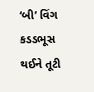‘બી’ વિંગ કડડભૂસ થઈને તૂટી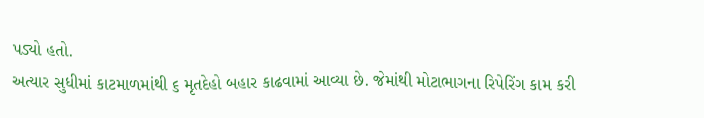પડ્યો હતો.
અત્યાર સુધીમાં કાટમાળમાંથી ૬ મૃતદેહો બહાર કાઢવામાં આવ્યા છે. જેમાંથી મોટાભાગના રિપેરિંગ કામ કરી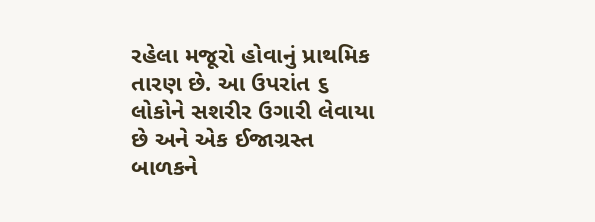રહેલા મજૂરો હોવાનું પ્રાથમિક તારણ છે. આ ઉપરાંત ૬ લોકોને સશરીર ઉગારી લેવાયા છે અને એક ઈજાગ્રસ્ત બાળકને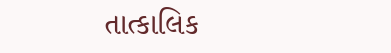તાત્કાલિક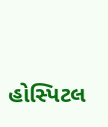હોસ્પિટલ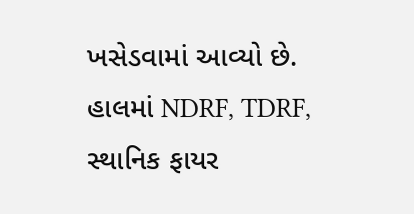ખસેડવામાં આવ્યો છે. હાલમાં NDRF, TDRF, સ્થાનિક ફાયર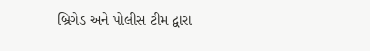બ્રિગેડ અને પોલીસ ટીમ દ્વારા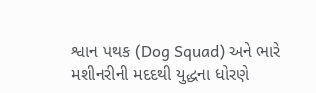શ્વાન પથક (Dog Squad) અને ભારે મશીનરીની મદદથી યુદ્ધના ધોરણે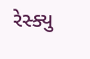રેસ્ક્યુ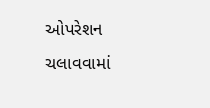ઓપરેશન ચલાવવામાં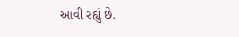આવી રહ્યું છે.